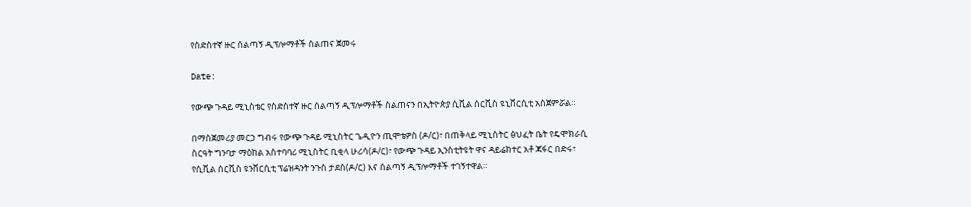የስድስተኛ ዙር ሰልጣኝ ዲፕሎማቶች ስልጠና ጀመሩ

Date:

የውጭ ጉዳይ ሚኒስቴር የስድስተኛ ዙር ሰልጣኝ ዲፕሎማቶች ስልጠናን በኢትዮጵያ ሲቪል ሰርቪስ ዩኒቨርሲቲ አስጀምሯል።

በማስጀመሪያ መርኃ ግብሩ የውጭ ጉዳይ ሚኒስትር ጌዲዮን ጢሞቴዎስ (ዶ/ር)፣ በጠቅላይ ሚኒስትር ፅህፈት ቤት የዴሞክራሲ ስርዓት ግንባታ ማዕከል አስተባባሪ ሚኒስትር ቢቂላ ሁሪሳ(ዶ/ር)፣ የውጭ ጉዳይ ኢንስቲትዩት ዋና ዳይሬክተር አቶ ጃፋር በድሩ፣ የሲቪል ሰርቪስ ዩንቨርሲቲ ፕሬዝዳንት ንጉስ ታደሰ(ዶ/ር) እና ሰልጣኝ ዲፕሎማቶች ተገኝተዋል።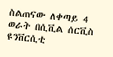ስልጠናው ለቀጣይ 4 ወራት በሲቪል ሰርቪስ ዩንቨርሲቲ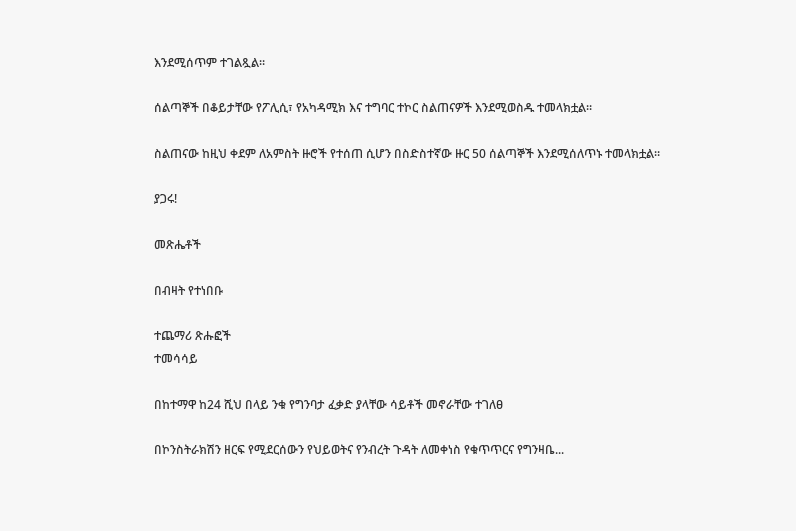እንደሚሰጥም ተገልጿል።

ሰልጣኞች በቆይታቸው የፖሊሲ፣ የአካዳሚክ እና ተግባር ተኮር ስልጠናዎች እንደሚወስዱ ተመላክቷል።

ስልጠናው ከዚህ ቀደም ለአምስት ዙሮች የተሰጠ ሲሆን በስድስተኛው ዙር 50 ሰልጣኞች እንደሚሰለጥኑ ተመላክቷል።

ያጋሩ!

መጽሔቶች

በብዛት የተነበቡ

ተጨማሪ ጽሑፎች
ተመሳሳይ

በከተማዋ ከ24 ሺህ በላይ ንቁ የግንባታ ፈቃድ ያላቸው ሳይቶች መኖራቸው ተገለፀ

በኮንስትራክሽን ዘርፍ የሚደርሰውን የህይወትና የንብረት ጉዳት ለመቀነስ የቁጥጥርና የግንዛቤ...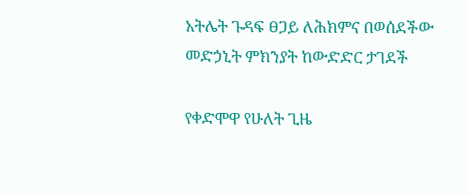አትሌት ጉዳፍ ፀጋይ ለሕክምና በወሰደችው መድኃኒት ምክንያት ከውድድር ታገደች

የቀድሞዋ የሁለት ጊዜ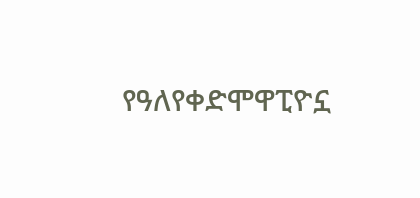የዓለየቀድሞዋፒዮኗ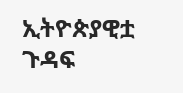ኢትዮጵያዊቷ ጉዳፍ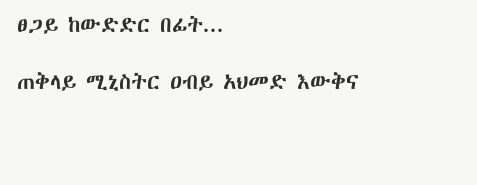ፀጋይ ከውድድር በፊት...

ጠቅላይ ሚኒስትር ዐብይ አህመድ እውቅና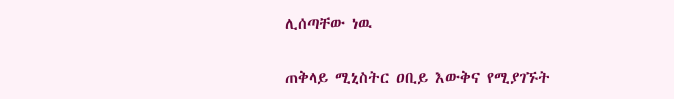ሊሰጣቸው ነዉ

ጠቅላይ ሚኒስትር ዐቢይ እውቅና የሚያገኙት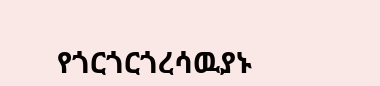የጎርጎርጎረሳዉያኑ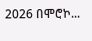2026 በሞሮኮ...